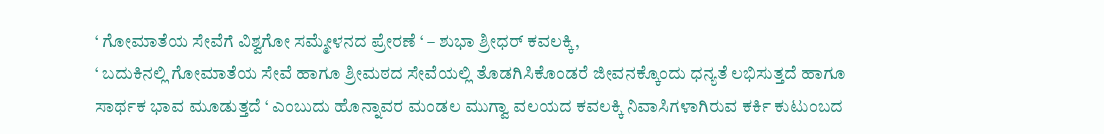‘ ಗೋಮಾತೆಯ ಸೇವೆಗೆ ವಿಶ್ವಗೋ ಸಮ್ಮೇಳನದ ಪ್ರೇರಣೆ ‘ – ಶುಭಾ ಶ್ರೀಧರ್ ಕವಲಕ್ಕಿ,
‘ ಬದುಕಿನಲ್ಲಿ ಗೋಮಾತೆಯ ಸೇವೆ ಹಾಗೂ ಶ್ರೀಮಠದ ಸೇವೆಯಲ್ಲಿ ತೊಡಗಿಸಿಕೊಂಡರೆ ಜೀವನಕ್ಕೊಂದು ಧನ್ಯತೆ ಲಭಿಸುತ್ತದೆ ಹಾಗೂ ಸಾರ್ಥಕ ಭಾವ ಮೂಡುತ್ತದೆ ‘ ಎಂಬುದು ಹೊನ್ನಾವರ ಮಂಡಲ ಮುಗ್ವಾ ವಲಯದ ಕವಲಕ್ಕಿ ನಿವಾಸಿಗಳಾಗಿರುವ ಕರ್ಕಿ ಕುಟುಂಬದ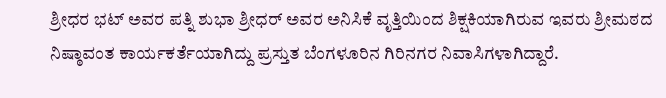ಶ್ರೀಧರ ಭಟ್ ಅವರ ಪತ್ನಿ ಶುಭಾ ಶ್ರೀಧರ್ ಅವರ ಅನಿಸಿಕೆ ವೃತ್ತಿಯಿಂದ ಶಿಕ್ಷಕಿಯಾಗಿರುವ ಇವರು ಶ್ರೀಮಠದ ನಿಷ್ಠಾವಂತ ಕಾರ್ಯಕರ್ತೆಯಾಗಿದ್ದು ಪ್ರಸ್ತುತ ಬೆಂಗಳೂರಿನ ಗಿರಿನಗರ ನಿವಾಸಿಗಳಾಗಿದ್ದಾರೆ.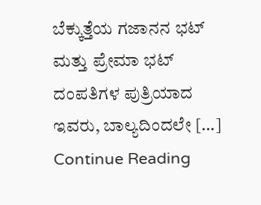ಬೆಕ್ಕುತ್ತೆಯ ಗಜಾನನ ಭಟ್ ಮತ್ತು ಪ್ರೇಮಾ ಭಟ್ ದಂಪತಿಗಳ ಪುತ್ರಿಯಾದ ಇವರು, ಬಾಲ್ಯದಿಂದಲೇ […]
Continue Reading